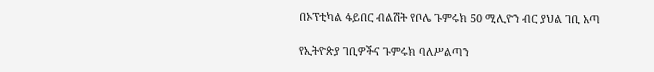በኦፕቲካል ፋይበር ብልሽት የቦሌ ጉምሩክ 50 ሚሊዮን ብር ያህል ገቢ አጣ

የኢትዮጵያ ገቢዎችና ጉምሩክ ባለሥልጣን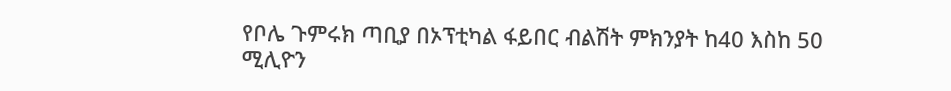የቦሌ ጉምሩክ ጣቢያ በኦፕቲካል ፋይበር ብልሽት ምክንያት ከ40 እስከ 50 ሚሊዮን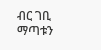ብር ገቢ ማጣቱን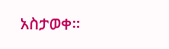አስታወቀ፡፡